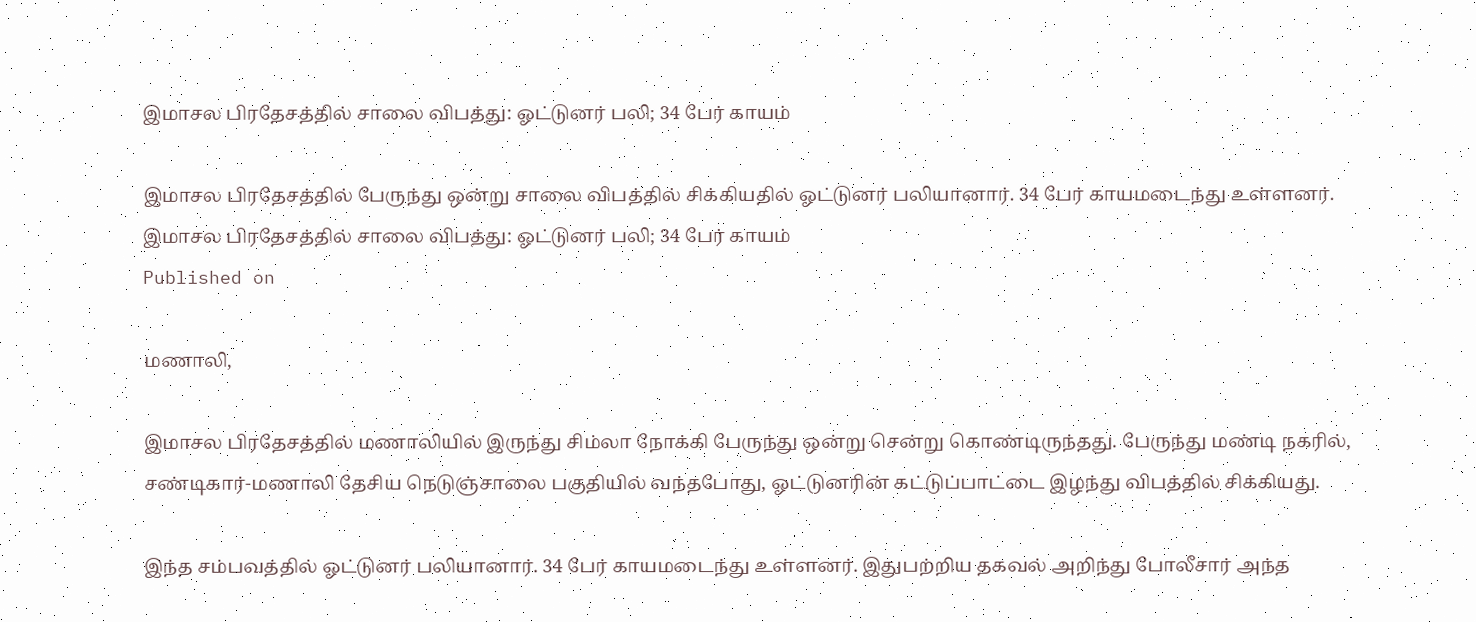இமாசல பிரதேசத்தில் சாலை விபத்து: ஓட்டுனர் பலி; 34 பேர் காயம்

இமாசல பிரதேசத்தில் பேருந்து ஒன்று சாலை விபத்தில் சிக்கியதில் ஓட்டுனர் பலியானார். 34 பேர் காயமடைந்து உள்ளனர்.
இமாசல பிரதேசத்தில் சாலை விபத்து: ஓட்டுனர் பலி; 34 பேர் காயம்
Published on

மணாலி,

இமாசல பிரதேசத்தில் மணாலியில் இருந்து சிம்லா நோக்கி பேருந்து ஒன்று சென்று கொண்டிருந்தது. பேருந்து மண்டி நகரில், சண்டிகார்-மணாலி தேசிய நெடுஞ்சாலை பகுதியில் வந்தபோது, ஓட்டுனரின் கட்டுப்பாட்டை இழந்து விபத்தில் சிக்கியது.

இந்த சம்பவத்தில் ஓட்டுனர் பலியானார். 34 பேர் காயமடைந்து உள்ளனர். இதுபற்றிய தகவல் அறிந்து போலீசார் அந்த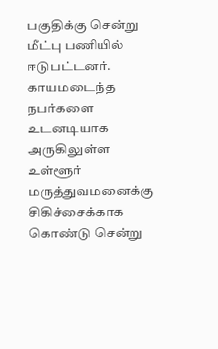பகுதிக்கு சென்று மீட்பு பணியில் ஈடுபட்டனர். காயமடைந்த நபர்களை உடனடியாக அருகிலுள்ள உள்ளூர் மருத்துவமனைக்கு சிகிச்சைக்காக கொண்டு சென்று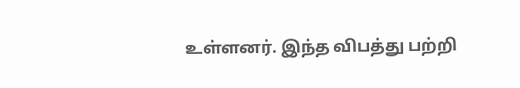உள்ளனர். இந்த விபத்து பற்றி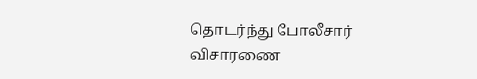தொடர்ந்து போலீசார் விசாரணை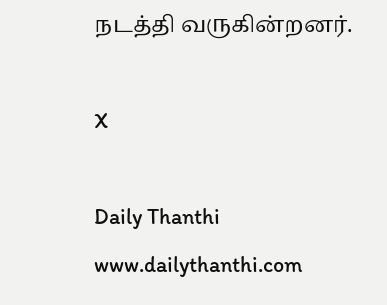நடத்தி வருகின்றனர்.

X

Daily Thanthi
www.dailythanthi.com